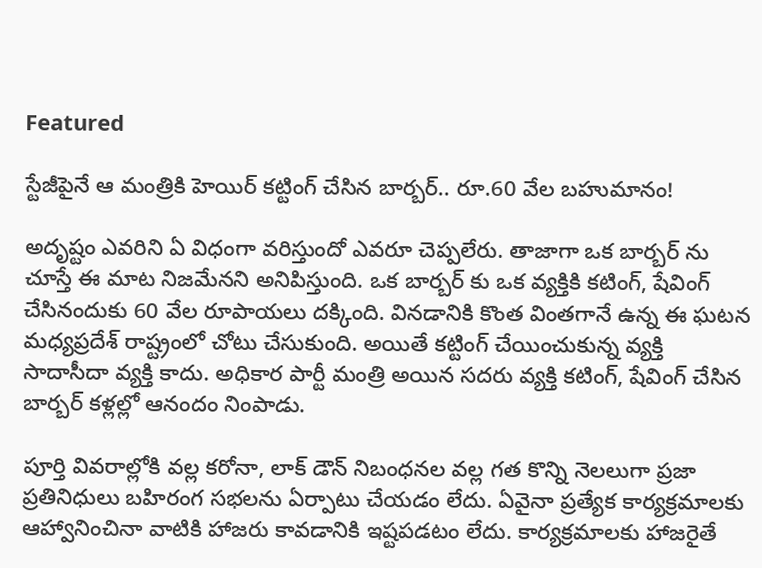Featured

స్టేజీపైనే ఆ మంత్రికి హెయిర్ కట్టింగ్ చేసిన బార్బర్.. రూ.60 వేల బహుమానం!

అదృష్టం ఎవరిని ఏ విధంగా వరిస్తుందో ఎవరూ చెప్పలేరు. తాజాగా ఒక బార్బర్ ను చూస్తే ఈ మాట నిజమేనని అనిపిస్తుంది. ఒక బార్బర్ కు ఒక వ్యక్తికి కటింగ్, షేవింగ్ చేసినందుకు 60 వేల రూపాయలు దక్కింది. వినడానికి కొంత వింతగానే ఉన్న ఈ ఘటన మధ్యప్రదేశ్ రాష్ట్రంలో చోటు చేసుకుంది. అయితే కట్టింగ్ చేయించుకున్న వ్యక్తి సాదాసీదా వ్యక్తి కాదు. అధికార పార్టీ మంత్రి అయిన సదరు వ్యక్తి కటింగ్, షేవింగ్ చేసిన బార్బర్ కళ్లల్లో ఆనందం నింపాడు.

పూర్తి వివరాల్లోకి వల్ల కరోనా, లాక్ డౌన్ నిబంధనల వల్ల గత కొన్ని నెలలుగా ప్రజా ప్రతినిధులు బహిరంగ సభలను ఏర్పాటు చేయడం లేదు. ఏవైనా ప్రత్యేక కార్యక్రమాలకు ఆహ్వానించినా వాటికి హాజరు కావడానికి ఇష్టపడటం లేదు. కార్యక్రమాలకు హాజరైతే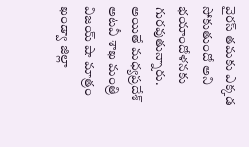వైరస్ తమకు ఎక్కడ సోకుతుందో అని భయాందోళనకు గురవుతున్నారు. అయితే మధ్యప్రదేశ్ అటవీ శాఖ మంత్రి విజయ్ షా మాత్రం ఖండ్వా జిల్లా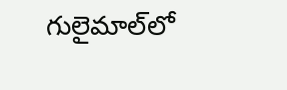గులైమాల్‌లో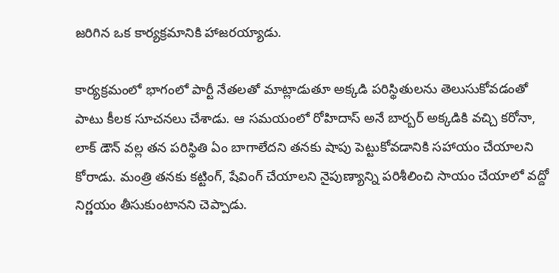జరిగిన ఒక కార్యక్రమానికి హాజరయ్యాడు.

కార్యక్రమంలో భాగంలో పార్టీ నేతలతో మాట్లాడుతూ అక్కడి పరిస్థితులను తెలుసుకోవడంతో పాటు కీలక సూచనలు చేశాడు. ఆ సమయంలో రోహిదాస్ అనే బార్బర్ అక్కడికి వచ్చి కరోనా, లాక్ డౌన్ వల్ల తన పరిస్థితి ఏం బాగాలేదని తనకు షాపు పెట్టుకోవడానికి సహాయం చేయాలని కోరాడు. మంత్రి తనకు కట్టింగ్, షేవింగ్ చేయాలని నైపుణ్యాన్ని పరిశీలించి సాయం చేయాలో వద్దో నిర్ణయం తీసుకుంటానని చెప్పాడు.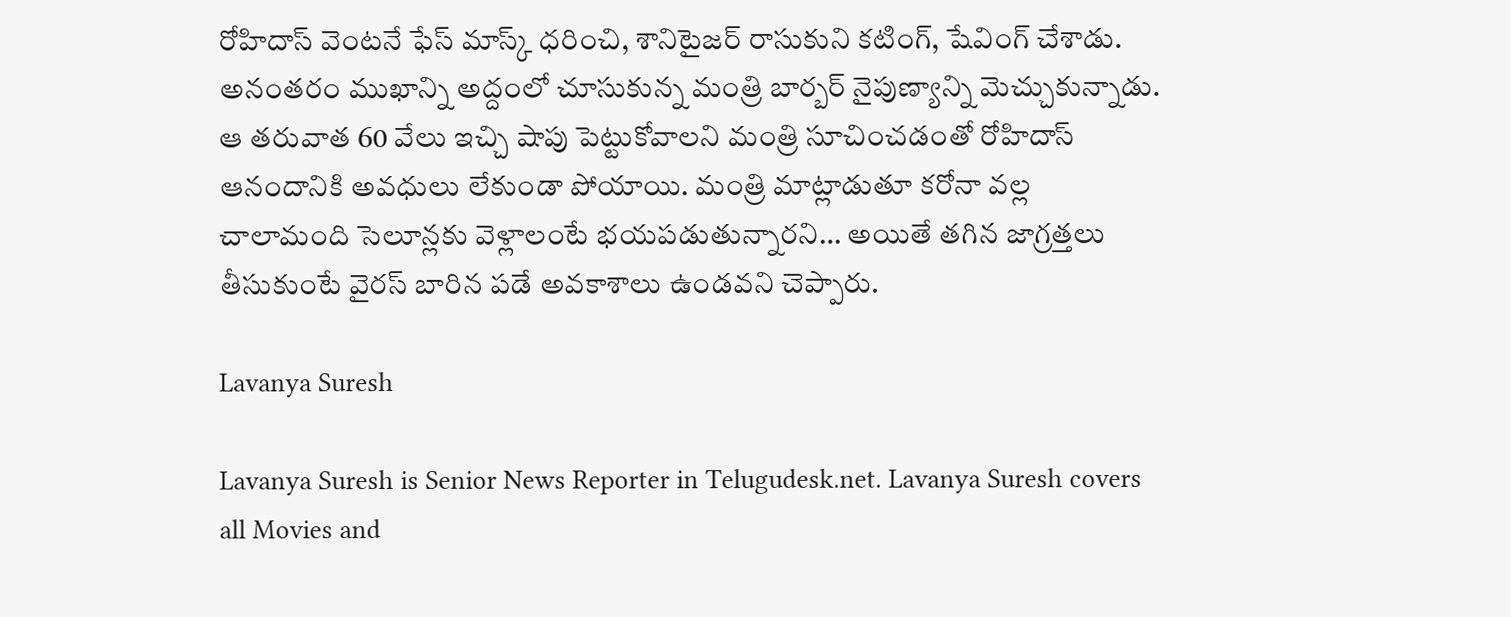రోహిదాస్ వెంటనే ఫేస్ మాస్క్ ధరించి, శానిటైజర్ రాసుకుని కటింగ్, షేవింగ్ చేశాడు. అనంతరం ముఖాన్ని అద్దంలో చూసుకున్న మంత్రి బార్బర్ నైపుణ్యాన్ని మెచ్చుకున్నాడు. ఆ తరువాత 60 వేలు ఇచ్చి షాపు పెట్టుకోవాలని మంత్రి సూచించడంతో రోహిదాస్ ఆనందానికి అవధులు లేకుండా పోయాయి. మంత్రి మాట్లాడుతూ కరోనా వల్ల చాలామంది సెలూన్లకు వెళ్లాలంటే భయపడుతున్నారని… అయితే తగిన జాగ్రత్తలు తీసుకుంటే వైరస్ బారిన పడే అవకాశాలు ఉండవని చెప్పారు.

Lavanya Suresh

Lavanya Suresh is Senior News Reporter in Telugudesk.net. Lavanya Suresh covers all Movies and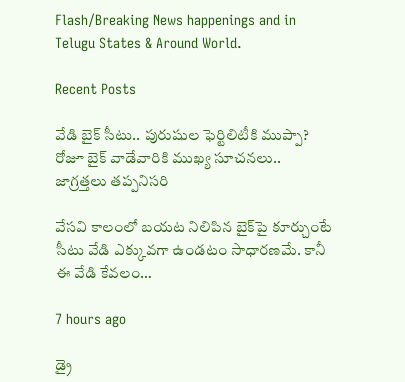Flash/Breaking News happenings and in Telugu States & Around World.

Recent Posts

వేడి బైక్ సీటు.. పురుషుల ఫెర్టిలిటీకి ముప్పా? రోజూ బైక్ వాడేవారికి ముఖ్య సూచనలు.. జాగ్రత్తలు తప్పనిసరి

వేసవి కాలంలో బయట నిలిపిన బైక్‌పై కూర్చుంటే సీటు వేడి ఎక్కువగా ఉండటం సాధారణమే. కానీ ఈ వేడి కేవలం…

7 hours ago

డ్రై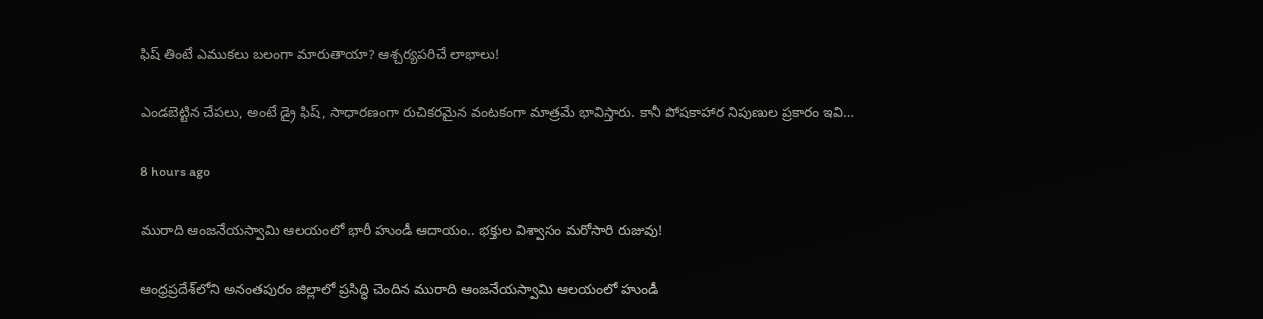ఫిష్ తింటే ఎముకలు బలంగా మారుతాయా? ఆశ్చర్యపరిచే లాభాలు!

ఎండబెట్టిన చేపలు, అంటే డ్రై ఫిష్, సాధారణంగా రుచికరమైన వంటకంగా మాత్రమే భావిస్తారు. కానీ పోషకాహార నిపుణుల ప్రకారం ఇవి…

8 hours ago

మురాది ఆంజనేయస్వామి ఆలయంలో భారీ హుండీ ఆదాయం.. భక్తుల విశ్వాసం మరోసారి రుజువు!

ఆంధ్రప్రదేశ్‌లోని అనంతపురం జిల్లాలో ప్రసిద్ధి చెందిన మురాది ఆంజనేయస్వామి ఆలయంలో హుండీ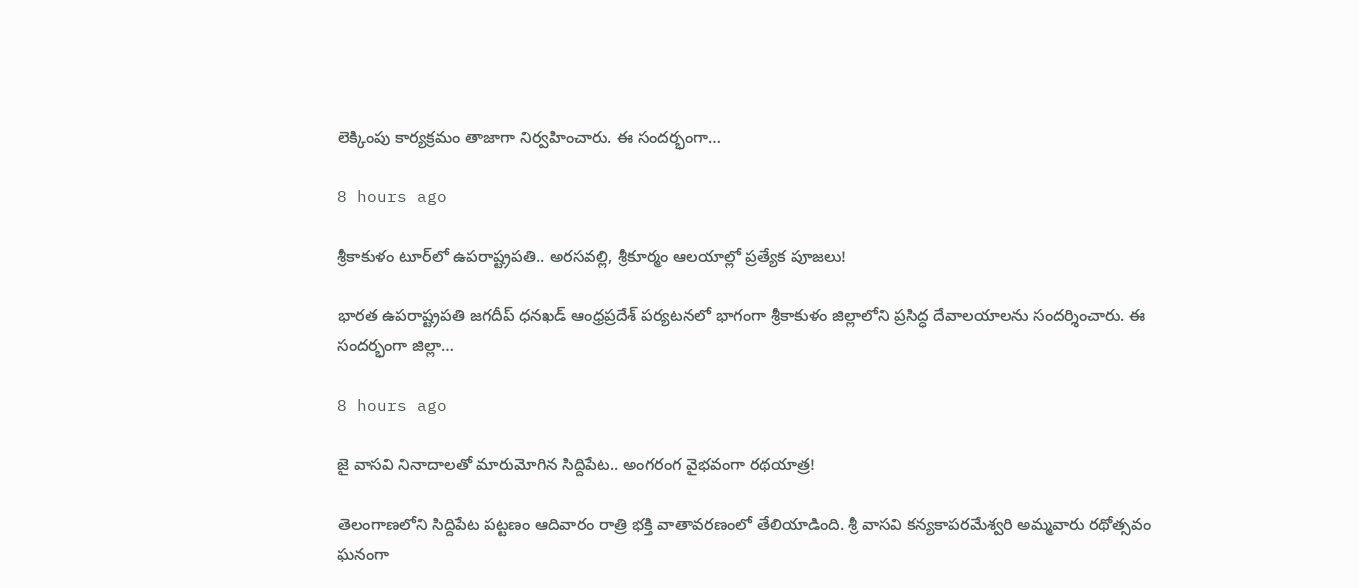లెక్కింపు కార్యక్రమం తాజాగా నిర్వహించారు. ఈ సందర్భంగా…

8 hours ago

శ్రీకాకుళం టూర్‌లో ఉపరాష్ట్రపతి.. అరసవల్లి, శ్రీకూర్మం ఆలయాల్లో ప్రత్యేక పూజలు!

భారత ఉపరాష్ట్రపతి జగదీప్ ధనఖడ్ ఆంధ్రప్రదేశ్ పర్యటనలో భాగంగా శ్రీకాకుళం జిల్లాలోని ప్రసిద్ధ దేవాలయాలను సందర్శించారు. ఈ సందర్భంగా జిల్లా…

8 hours ago

జై వాసవి నినాదాలతో మారుమోగిన సిద్దిపేట.. అంగరంగ వైభవంగా రథయాత్ర!

తెలంగాణలోని సిద్దిపేట పట్టణం ఆదివారం రాత్రి భక్తి వాతావరణంలో తేలియాడింది. శ్రీ వాసవి కన్యకాపరమేశ్వరి అమ్మవారు రథోత్సవం ఘనంగా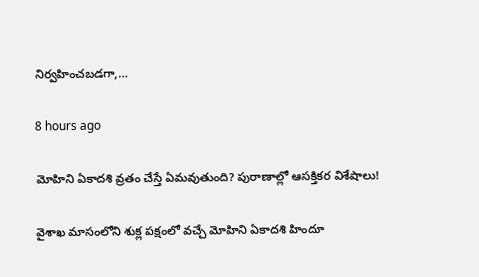నిర్వహించబడగా,…

8 hours ago

మోహిని ఏకాదశి వ్రతం చేస్తే ఏమవుతుంది? పురాణాల్లో ఆసక్తికర విశేషాలు!

వైశాఖ మాసంలోని శుక్ల పక్షంలో వచ్చే మోహిని ఏకాదశి హిందూ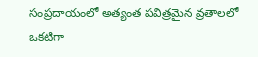సంప్రదాయంలో అత్యంత పవిత్రమైన వ్రతాలలో ఒకటిగా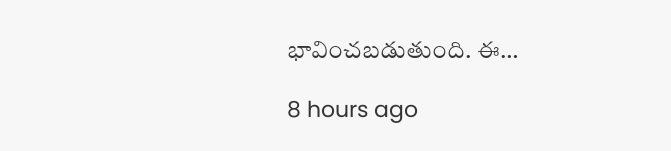భావించబడుతుంది. ఈ…

8 hours ago